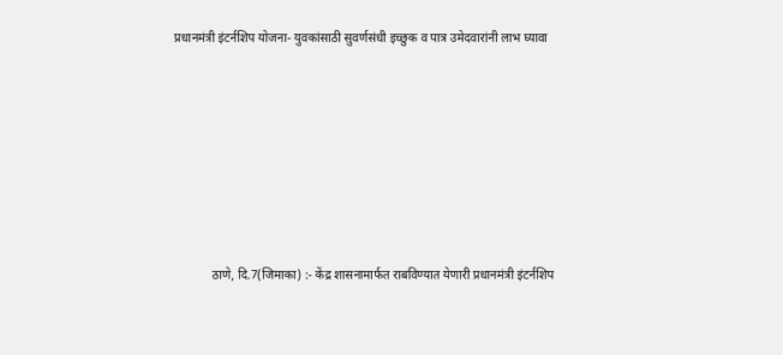प्रधानमंत्री इंटर्नशिप योजना- युवकांसाठी सुवर्णसंधी इच्छुक व पात्र उमेदवारांनी लाभ घ्यावा








            ठाणे, दि.7(जिमाका) :- केंद्र शासनामार्फत राबविण्यात येणारी प्रधानमंत्री इंटर्नशिप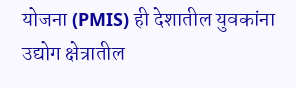योजना (PMIS) ही देशातील युवकांना उद्योग क्षेत्रातील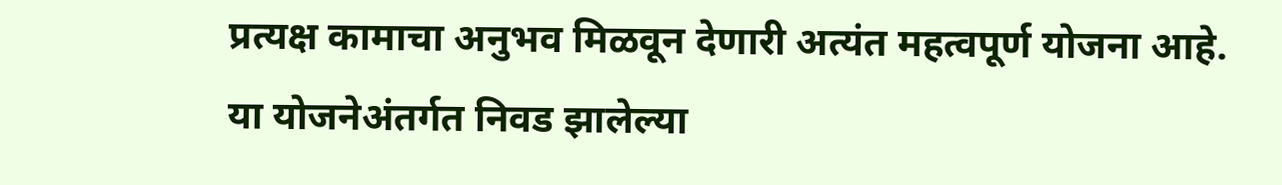प्रत्यक्ष कामाचा अनुभव मिळवून देणारी अत्यंत महत्वपूर्ण योजना आहे. या योजनेअंतर्गत निवड झालेल्या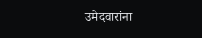उमेदवारांना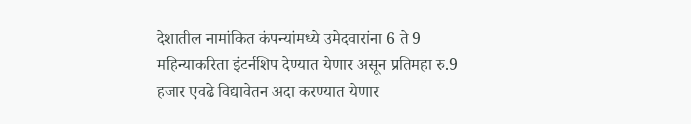देशातील नामांकित कंपन्यांमध्ये उमेदवारांना 6 ते 9 महिन्याकरिता इंटर्नशिप देण्यात येणार असून प्रतिमहा रु.9 हजार एवढे विद्यावेतन अदा करण्यात येणार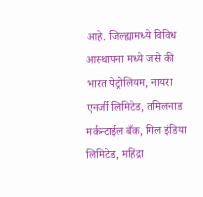आहे. जिल्ह्यामध्ये विविध आस्थापना मध्ये जसे की भारत पेट्रोलियम, नायरा एनर्जी लिमिटेड, तमिलनाड मर्कन्टाईल बँक, गिल इंडिया लिमिटेड, महिंद्रा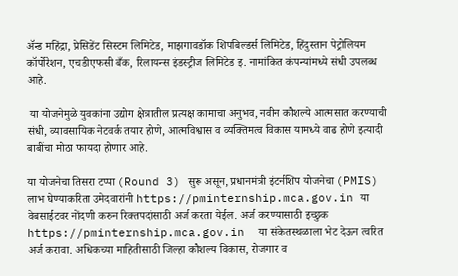ॲन्ड महिंद्रा, प्रेसिडेंट सिस्टम लिमिटेड, माझगावडॉक शिपबिल्डर्स लिमिटेड, हिंदुस्तान पेट्रोलियम कॉर्पोरेशन, एचडीएफसी बँक, रिलायन्स इंडस्ट्रीज लिमिटेड इ. नामांकित कंपन्यांमध्ये संधी उपलब्ध आहे.

 या योजनेमुळे युवकांना उद्योग क्षेत्रातील प्रत्यक्ष कामाचा अनुभव, नवीन कौशल्ये आत्मसात करण्याची संधी, व्यावसायिक नेटवर्क तयार होणे, आत्मविश्वास व व्यक्तिमत्व विकास यामध्ये वाढ होणे इत्यादी बाबींचा मोठा फायदा होणार आहे.

या योजनेचा तिसरा टप्पा (Round 3) सुरू असून, प्रधानमंत्री इंटर्नशिप योजनेचा (PMIS) लाभ घेण्याकरिता उमेदवारांनी https://pminternship.mca.gov.in या वेबसाईटवर नोंदणी करुन रिक्तपदांसाठी अर्ज करता येईल. अर्ज करण्यासाठी इच्छुक https://pminternship.mca.gov.in  या संकेतस्थळाला भेट देऊन त्वरित अर्ज करावा. अधिकच्या माहितीसाठी जिल्हा कौशल्य विकास, रोजगार व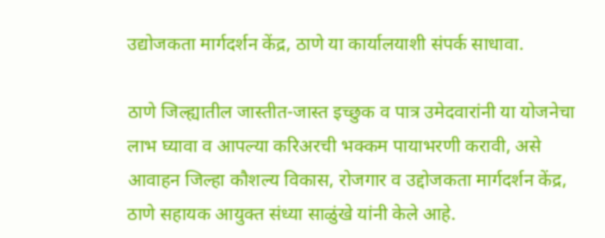उद्योजकता मार्गदर्शन केंद्र, ठाणे या कार्यालयाशी संपर्क साधावा.

ठाणे जिल्ह्यातील जास्तीत-जास्त इच्छुक व पात्र उमेदवारांनी या योजनेचा लाभ घ्यावा व आपल्या करिअरची भक्कम पायाभरणी करावी, असे आवाहन जिल्हा कौशल्य विकास, रोजगार व उद्दोजकता मार्गदर्शन केंद्र, ठाणे सहायक आयुक्त संध्या साळुंखे यांनी केले आहे.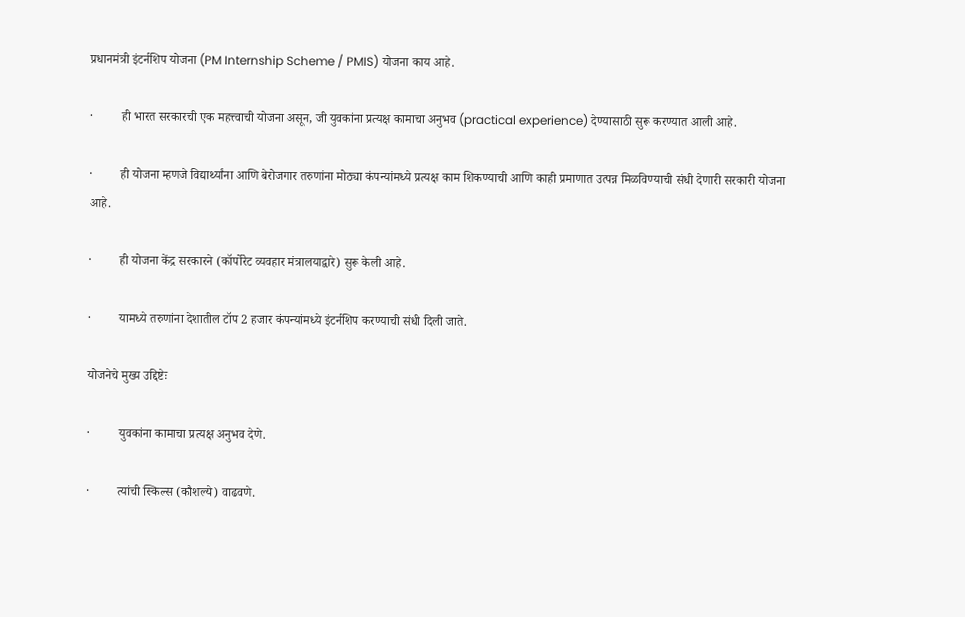प्रधानमंत्री इंटर्नशिप योजना (PM Internship Scheme / PMIS) योजना काय आहे.

·         ही भारत सरकारची एक महत्त्वाची योजना असून, जी युवकांना प्रत्यक्ष कामाचा अनुभव (practical experience) देण्यासाठी सुरू करण्यात आली आहे.

·         ही योजना म्हणजे विद्यार्थ्यांना आणि बेरोजगार तरुणांना मोठ्या कंपन्यांमध्ये प्रत्यक्ष काम शिकण्याची आणि काही प्रमाणात उत्पन्न मिळविण्याची संधी देणारी सरकारी योजना आहे.

·         ही योजना केंद्र सरकारने (कॉर्पोरेट व्यवहार मंत्रालयाद्वारे) सुरू केली आहे.

·         यामध्ये तरुणांना देशातील टॉप 2 हजार कंपन्यांमध्ये इंटर्नशिप करण्याची संधी दिली जाते.

योजनेचे मुख्य उद्दिष्टेः

·         युवकांना कामाचा प्रत्यक्ष अनुभव देणे.

·         त्यांची स्किल्स (कौशल्ये) वाढवणे.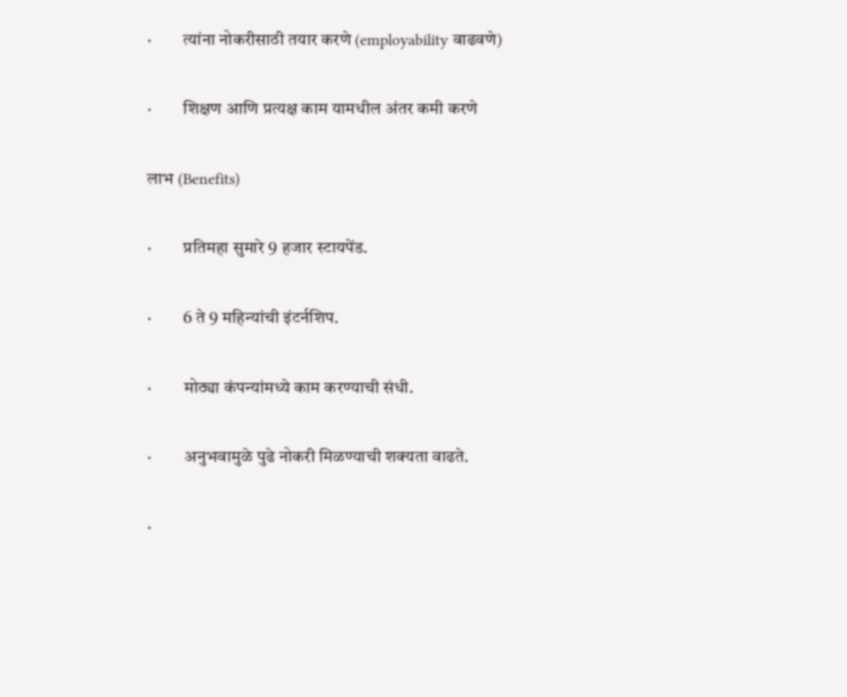·         त्यांना नोकरीसाठी तयार करणे (employability वाढवणे)

·         शिक्षण आणि प्रत्यक्ष काम यामधील अंतर कमी करणे

लाभ (Benefits)

·         प्रतिमहा सुमारे 9 हजार स्टायपेंड.

·         6 ते 9 महिन्यांची इंटर्नशिप.

·         मोठ्या कंपन्यांमध्ये काम करण्याची संधी.

·         अनुभवामुळे पुढे नोकरी मिळण्याची शक्यता वाढते.

·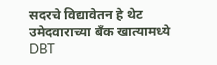सदरचे विद्यावेतन हे थेट उमेदवाराच्या बँक खात्यामध्ये DBT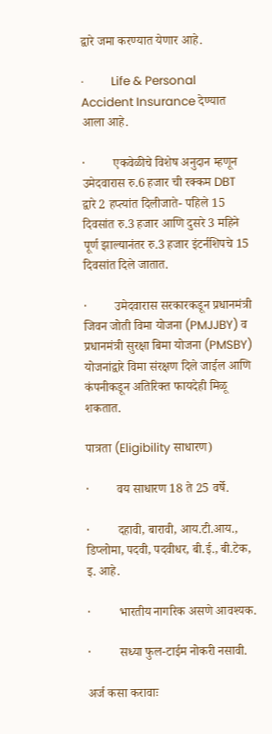द्वारे जमा करण्यात येणार आहे.

·         Life & Personal Accident Insurance देण्यात आला आहे.

·         एकवेळीचे विशेष अनुदान म्हणून उमेदवारास रु.6 हजार ची रक्कम DBT द्वारे 2 हप्त्यांत दिलीजाते- पहिले 15 दिवसांत रु.3 हजार आणि दुसरे 3 महिने पूर्ण झाल्यानंतर रु.3 हजार इंटर्नशिपचे 15 दिवसांत दिले जातात.

·         उमेदवारास सरकारकडून प्रधानमंत्री जिवन जोती विमा योजना (PMJJBY) व प्रधानमंत्री सुरक्षा बिमा योजना (PMSBY) योजनांद्वारे विमा संरक्षण दिले जाईल आणि कंपनीकडून अतिरिक्त फायदेही मिळू शकतात.

पात्रता (Eligibility साधारण)

·         वय साधारण 18 ते 25 वर्षे.

·         दहावी, बारावी, आय.टी.आय., डिप्लोमा, पदवी, पदवीधर, बी.ई., बी.टेक, इ. आहे.

·         भारतीय नागरिक असणे आवश्यक.

·         सध्या फुल-टाईम नोकरी नसावी.

अर्ज कसा करावाः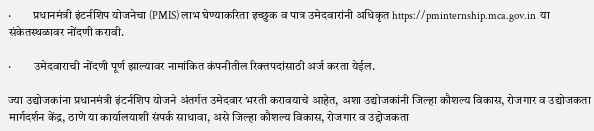·         प्रधानमंत्री इंटर्नशिप योजनेचा (PMIS) लाभ घेण्याकरिता इच्छुक व पात्र उमेदवारांनी अधिकृत https://pminternship.mca.gov.in  या संकेतस्थळावर नोंदणी करावी.

·         उमेदवाराची नोंदणी पूर्ण झाल्यावर नामांकित कंपनीतील रिक्तपदांसाठी अर्ज करता येईल.

ज्या उद्योजकांना प्रधानमंत्री इंटर्नशिप योजने अंतर्गत उमेदवार भरती करावयाचे आहेत, अशा उद्योजकांनी जिल्हा कौशल्य विकास, रोजगार व उद्योजकता मार्गदर्शन केंद्र, ठाणे या कार्यालयाशी संपर्क साधावा, असे जिल्हा कौशल्य विकास, रोजगार व उद्दोजकता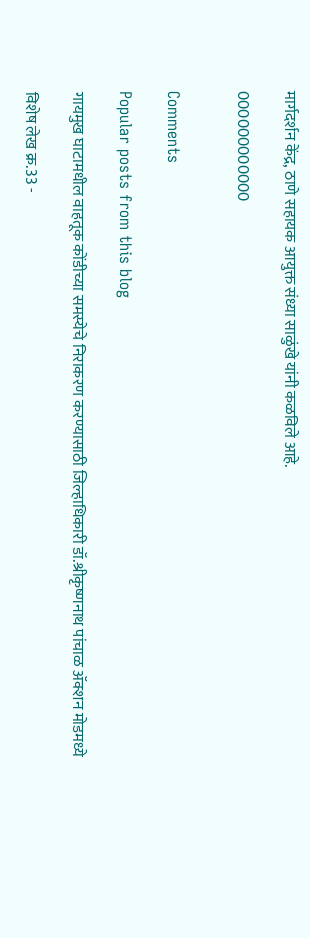मार्गदर्शन केंद्र, ठाणे सहायक आयुक्त संध्या साळुंखे यांनी कळविले आहे.

000000000000


Comments

Popular posts from this blog

गायमुख घाटामधील वाहतूक कोंडीच्या समस्येचे निराकरण करण्यासाठी जिल्हाधिकारी डॉ.श्रीकृष्णनाथ पांचाळ ॲक्शन मोडमध्ये

विशेष लेख क्र.33 -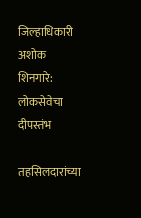जिल्हाधिकारी अशोक शिनगारे: लोकसेवेचा दीपस्तंभ

तहसिलदारांच्या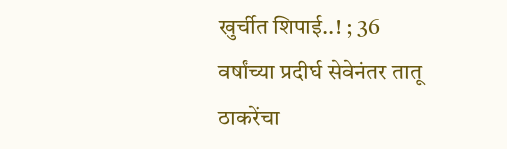खुर्चीत शिपाई..! ; 36 वर्षांच्या प्रदीर्घ सेवेनंतर तातू ठाकरेंचा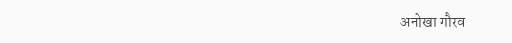अनोखा गौरव